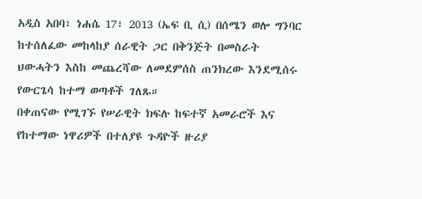አዲስ አበባ፣ ነሐሴ 17፣ 2013 (ኤፍ ቢ ሲ) በሰሜን ወሎ ግንባር ከተሰለፈው መከላከያ ሰራዊት ጋር በቅንጅት በመስራት ህውሓትን እስከ መጨረሻው ለመደምሰስ ጠንክረው እንደሚሰሩ የውርጌሳ ከተማ ወጣቶች ገለጹ።
በቀጠናው የሚገኙ የሠራዊት ክፍሉ ከፍተኛ አመራሮች እና የከተማው ነዋሪዎች በተለያዩ ጉዳዮች ዙሪያ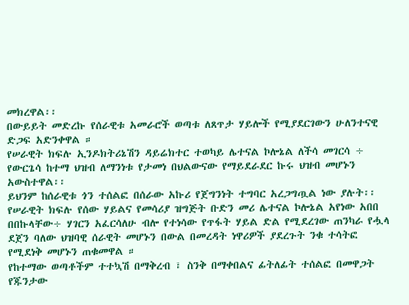መክረዋል፡፡
በውይይት መድረኩ የሰራዊቱ አመራሮች ወጣቱ ለጸጥታ ሃይሎች የሚያደርገውን ሁለንተናዊ ድጋፍ አድንቀዋል ።
የሠራዊት ክፍሉ ኢንዶክትሪኔሽን ዳይሬክተር ተወካይ ሌተናል ኮሎኔል ለችሳ መገርሳ ÷ የውርጌሳ ከተማ ህዝብ ለማንነቱ የታመነ በህልውናው የማይደራደር ኩሩ ህዝብ መሆኑን አውስተዋል፡፡
ይህንም ከሰራዊቱ ጎን ተሰልፎ በሰራው አኩሪ የጀግንነት ተግባር አረጋግጧል ነው ያሉት፡፡
የሠራዊት ክፍሉ የሰው ሃይልና የመሳሪያ ዝግጅት ቡድን መሪ ሌተናል ኮሎኔል አየነው አበበ በበኩላቸው÷ ሃገርን አፈርሳለሁ ብሎ የተነሳው የጥፋት ሃይል ድል የሚደረገው ጠንካራ የሗላ ደጀን ባለው ህዝባዊ ሰራዊት መሆኑን በውል በመረዳት ነዋሪዎች ያደረጉት ንቁ ተሳትፎ የሚደነቅ መሆኑን ጠቁመዋል ።
የከተማው ወጣቶችም ተተኳሽ በማቅረብ ፣ ስንቅ በማቀበልና ፊትለፊት ተሰልፎ በመዋጋት የጁንታው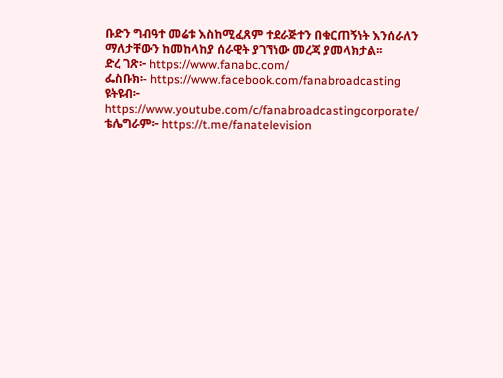ቡድን ግብዓተ መሬቱ እስከሚፈጸም ተደራጅተን በቁርጠኝነት እንሰራለን ማለታቸውን ከመከላከያ ሰራዊት ያገኘነው መረጃ ያመላክታል፡፡
ድረ ገጽ፦ https://www.fanabc.com/
ፌስቡክ፡- https://www.facebook.com/fanabroadcasting
ዩትዩብ፦ https://www.youtube.com/c/fanabroadcastingcorporate/
ቴሌግራም፦ https://t.me/fanatelevision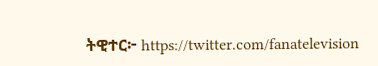ትዊተር፦ https://twitter.com/fanatelevision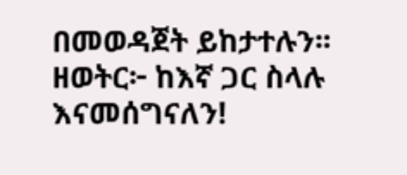በመወዳጀት ይከታተሉን፡፡
ዘወትር፦ ከእኛ ጋር ስላሉ እናመሰግናለን!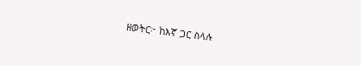ዘወትር፦ ከእኛ ጋር ስላሉ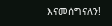እናመሰግናለን!